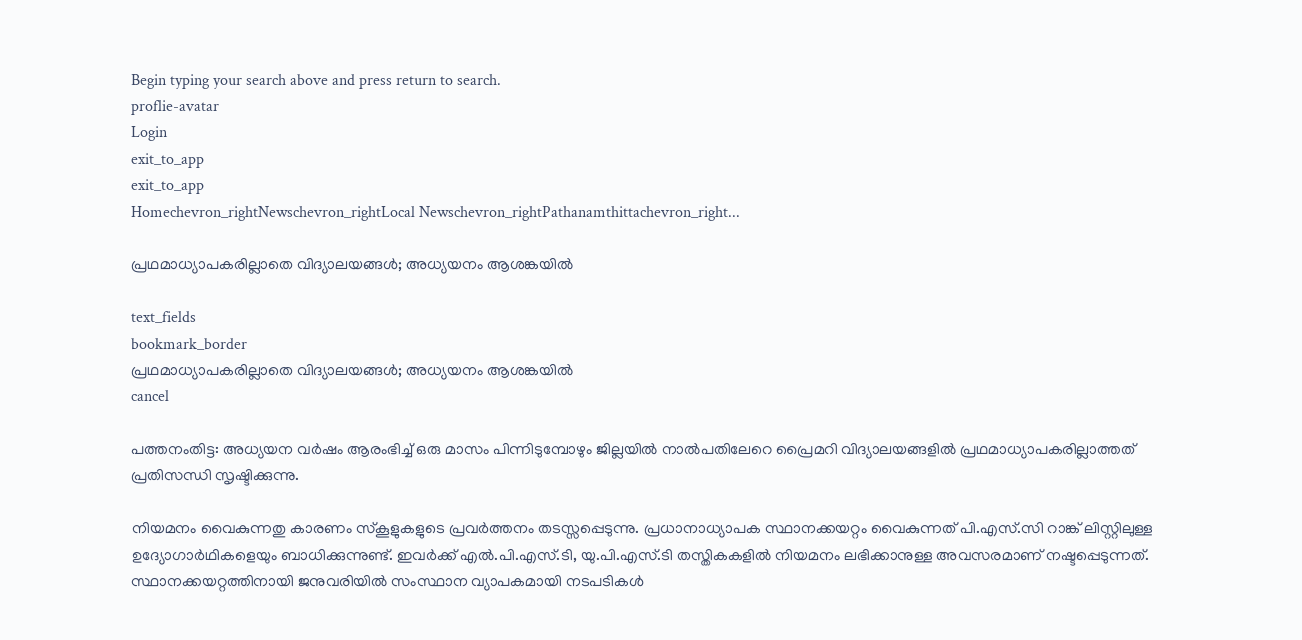Begin typing your search above and press return to search.
proflie-avatar
Login
exit_to_app
exit_to_app
Homechevron_rightNewschevron_rightLocal Newschevron_rightPathanamthittachevron_right...

പ്രഥമാധ്യാപകരില്ലാതെ വിദ്യാലയങ്ങൾ; അധ്യയനം ആശങ്കയിൽ

text_fields
bookmark_border
പ്രഥമാധ്യാപകരില്ലാതെ വിദ്യാലയങ്ങൾ; അധ്യയനം ആശങ്കയിൽ
cancel

പത്തനംതിട്ട: അധ്യയന വർഷം ആരംഭിച്ച് ഒരു മാസം പിന്നിടുമ്പോഴും ജില്ലയിൽ നാൽപതിലേറെ പ്രൈമറി വിദ്യാലയങ്ങളിൽ പ്രഥമാധ്യാപകരില്ലാത്തത് പ്രതിസന്ധി സൃഷ്ടിക്കുന്നു.

നിയമനം വൈകുന്നതു കാരണം സ്‌കൂളുകളുടെ പ്രവർത്തനം തടസ്സപ്പെടുന്നു. പ്രധാനാധ്യാപക സ്ഥാനക്കയറ്റം വൈകുന്നത് പി.എസ്‌.സി റാങ്ക് ലിസ്റ്റിലുള്ള ഉദ്യോഗാർഥികളെയും ബാധിക്കുന്നുണ്ട്. ഇവർക്ക് എൽ.പി.എസ്.ടി, യു.പി.എസ്.ടി തസ്തികകളിൽ നിയമനം ലഭിക്കാനുള്ള അവസരമാണ് നഷ്ടപ്പെടുന്നത്. സ്ഥാനക്കയറ്റത്തിനായി ജനുവരിയിൽ സംസ്ഥാന വ്യാപകമായി നടപടികൾ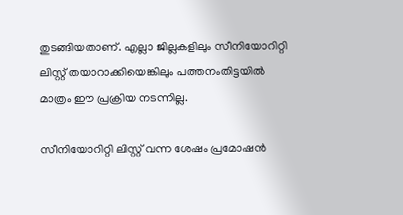തുടങ്ങിയതാണ്. എല്ലാ ജില്ലകളിലും സീനിയോറിറ്റി ലിസ്റ്റ‌് തയാറാക്കിയെങ്കിലും പത്തനംതിട്ടയിൽ മാത്രം ഈ പ്രക്രിയ നടന്നില്ല.

സീനിയോറിറ്റി ലിസ്റ്റ‌് വന്ന ശേഷം പ്രമോഷൻ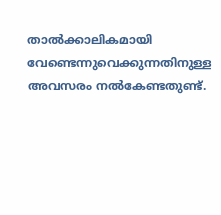താൽക്കാലികമായി വേണ്ടെന്നുവെക്കുന്നതിനുള്ള അവസരം നൽകേണ്ടതുണ്ട്.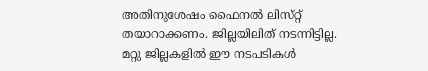അതിനുശേഷം ഫൈനൽ ലിസ്‌റ്റ് തയാറാക്കണം. ജില്ലയിലിത് നടന്നിട്ടില്ല. മറ്റു ജില്ലകളിൽ ഈ നടപടികൾ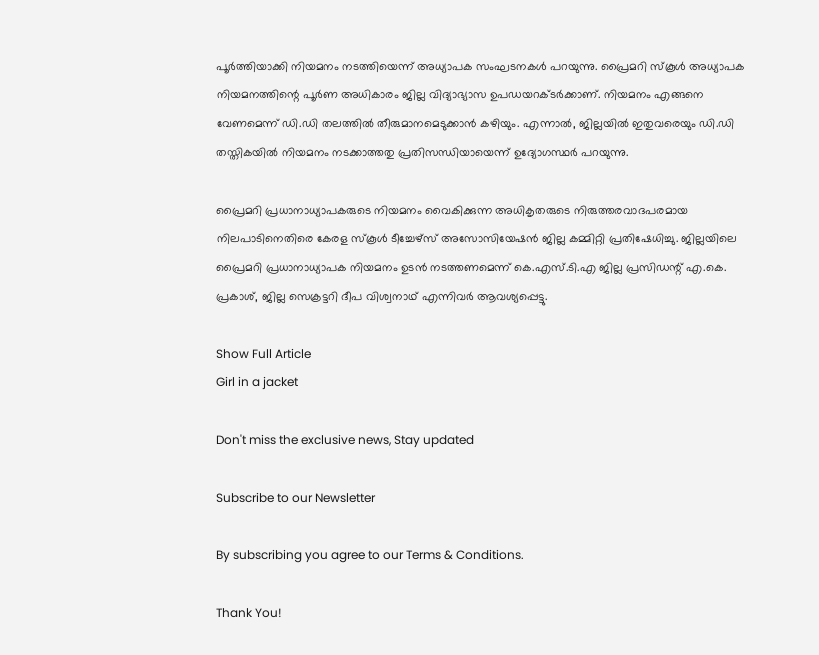പൂർത്തിയാക്കി നിയമനം നടത്തിയെന്ന് അധ്യാപക സംഘടനകൾ പറയുന്നു. പ്രൈമറി സ്‌കൂൾ അധ്യാപക നിയമനത്തിന്റെ പൂർണ അധികാരം ജില്ല വിദ്യാഭ്യാസ ഉപഡയറക്ടർക്കാണ്. നിയമനം എങ്ങനെ വേണമെന്ന് ഡി.ഡി തലത്തിൽ തീരുമാനമെടുക്കാൻ കഴിയും. എന്നാൽ, ജില്ലയിൽ ഇതുവരെയും ഡി.ഡി തസ്ത‌ികയിൽ നിയമനം നടക്കാത്തതു പ്രതിസന്ധിയായെന്ന് ഉദ്യോഗസ്ഥർ പറയുന്നു.

പ്രൈമറി പ്രധാനാധ്യാപകരുടെ നിയമനം വൈകിക്കുന്ന അധികൃതരുടെ നിരുത്തരവാദപരമായ നിലപാടിനെതിരെ കേരള സ്‌കൂൾ ടീച്ചേഴ്സ‌് അസോസിയേഷൻ ജില്ല കമ്മിറ്റി പ്രതിഷേധിച്ചു. ജില്ലയിലെ പ്രൈമറി പ്രധാനാധ്യാപക നിയമനം ഉടൻ നടത്തണമെന്ന് കെ.എസ്.ടി.എ ജില്ല പ്രസിഡന്റ് എ.കെ. പ്രകാശ്, ജില്ല സെക്രട്ടറി ദീപ വിശ്വനാഥ് എന്നിവർ ആവശ്യപ്പെട്ടു.

Show Full Article
Girl in a jacket

Don't miss the exclusive news, Stay updated

Subscribe to our Newsletter

By subscribing you agree to our Terms & Conditions.

Thank You!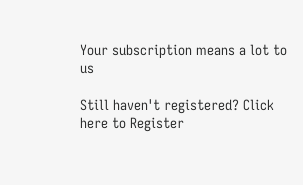Your subscription means a lot to us

Still haven't registered? Click here to Register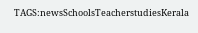TAGS:newsSchoolsTeacherstudiesKerala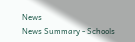News
News Summary - Schools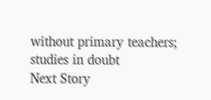without primary teachers; studies in doubt
Next Story